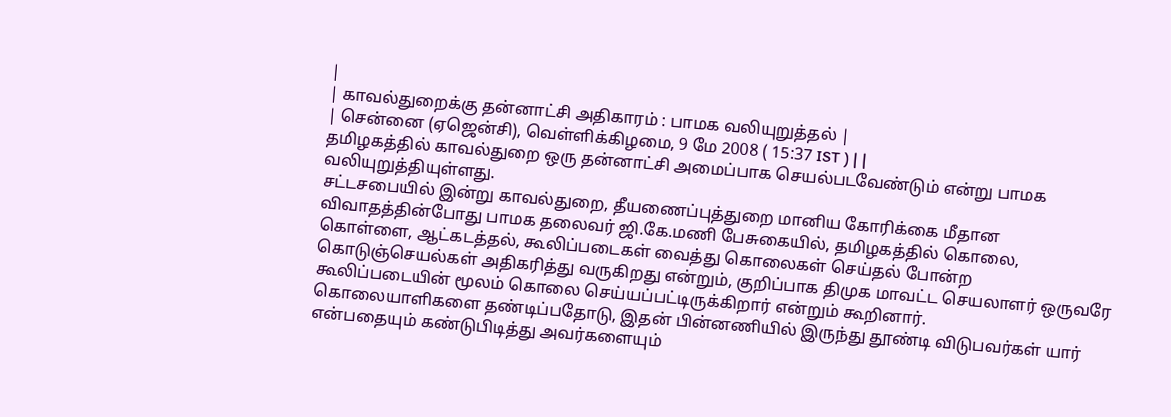|
| காவல்துறைக்கு தன்னாட்சி அதிகாரம் : பாமக வலியுறுத்தல் |
| சென்னை (ஏஜென்சி), வெள்ளிக்கிழமை, 9 மே 2008 ( 15:37 IST ) | |
தமிழகத்தில் காவல்துறை ஒரு தன்னாட்சி அமைப்பாக செயல்படவேண்டும் என்று பாமக வலியுறுத்தியுள்ளது.
சட்டசபையில் இன்று காவல்துறை, தீயணைப்புத்துறை மானிய கோரிக்கை மீதான விவாதத்தின்போது பாமக தலைவர் ஜி.கே.மணி பேசுகையில், தமிழகத்தில் கொலை, கொள்ளை, ஆட்கடத்தல், கூலிப்படைகள் வைத்து கொலைகள் செய்தல் போன்ற கொடுஞ்செயல்கள் அதிகரித்து வருகிறது என்றும், குறிப்பாக திமுக மாவட்ட செயலாளர் ஒருவரே கூலிப்படையின் மூலம் கொலை செய்யப்பட்டிருக்கிறார் என்றும் கூறினார்.
கொலையாளிகளை தண்டிப்பதோடு, இதன் பின்னணியில் இருந்து தூண்டி விடுபவர்கள் யார் என்பதையும் கண்டுபிடித்து அவர்களையும்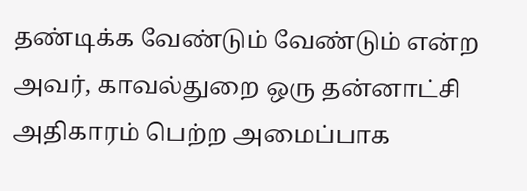தண்டிக்க வேண்டும் வேண்டும் என்ற அவர், காவல்துறை ஒரு தன்னாட்சி அதிகாரம் பெற்ற அமைப்பாக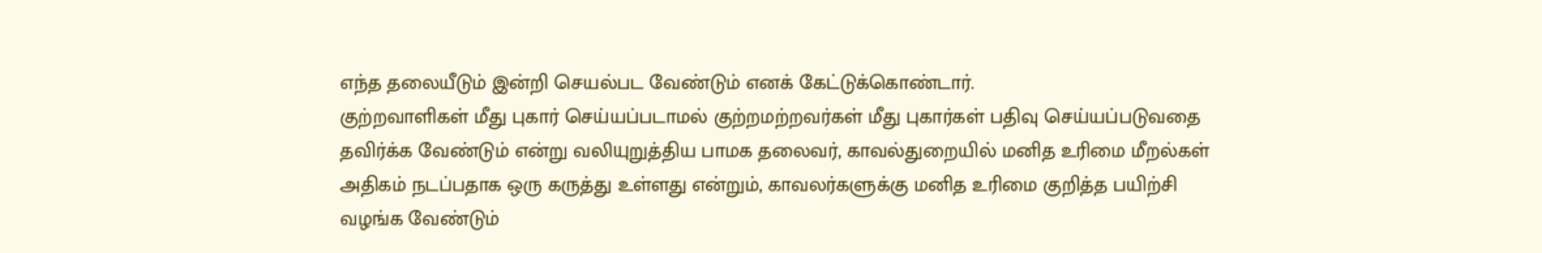எந்த தலையீடும் இன்றி செயல்பட வேண்டும் எனக் கேட்டுக்கொண்டார்.
குற்றவாளிகள் மீது புகார் செய்யப்படாமல் குற்றமற்றவர்கள் மீது புகார்கள் பதிவு செய்யப்படுவதை தவிர்க்க வேண்டும் என்று வலியுறுத்திய பாமக தலைவர், காவல்துறையில் மனித உரிமை மீறல்கள் அதிகம் நடப்பதாக ஒரு கருத்து உள்ளது என்றும், காவலர்களுக்கு மனித உரிமை குறித்த பயிற்சி வழங்க வேண்டும்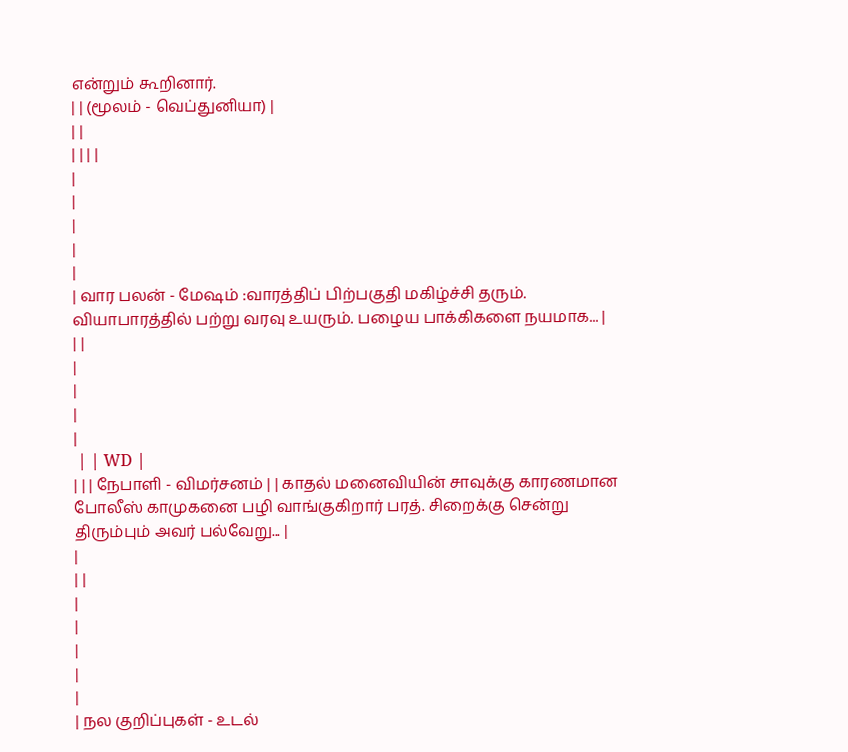என்றும் கூறினார்.
| | (மூலம் - வெப்துனியா) |
| |
| | | |
|
|
|
|
|
| வார பலன் - மேஷம் :வாரத்திப் பிற்பகுதி மகிழ்ச்சி தரும். வியாபாரத்தில் பற்று வரவு உயரும். பழைய பாக்கிகளை நயமாக... |
| |
|
|
|
|
 | | WD |
| | | நேபாளி - விமர்சனம் | | காதல் மனைவியின் சாவுக்கு காரணமான போலீஸ் காமுகனை பழி வாங்குகிறார் பரத். சிறைக்கு சென்று திரும்பும் அவர் பல்வேறு... |
|
| |
|
|
|
|
|
| நல குறிப்புகள் - உடல்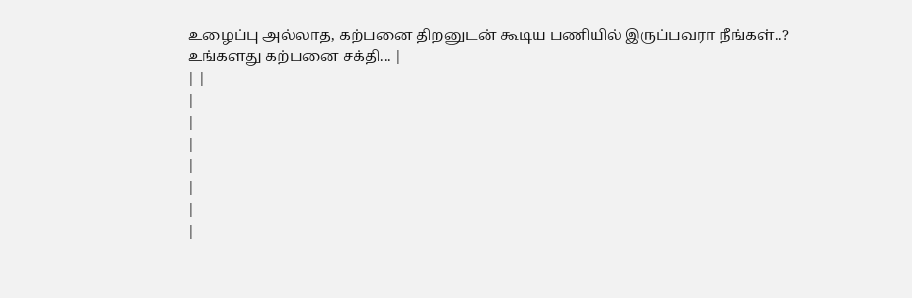உழைப்பு அல்லாத, கற்பனை திறனுடன் கூடிய பணியில் இருப்பவரா நீங்கள்..?
உங்களது கற்பனை சக்தி... |
| |
|
|
|
|
|
|
|